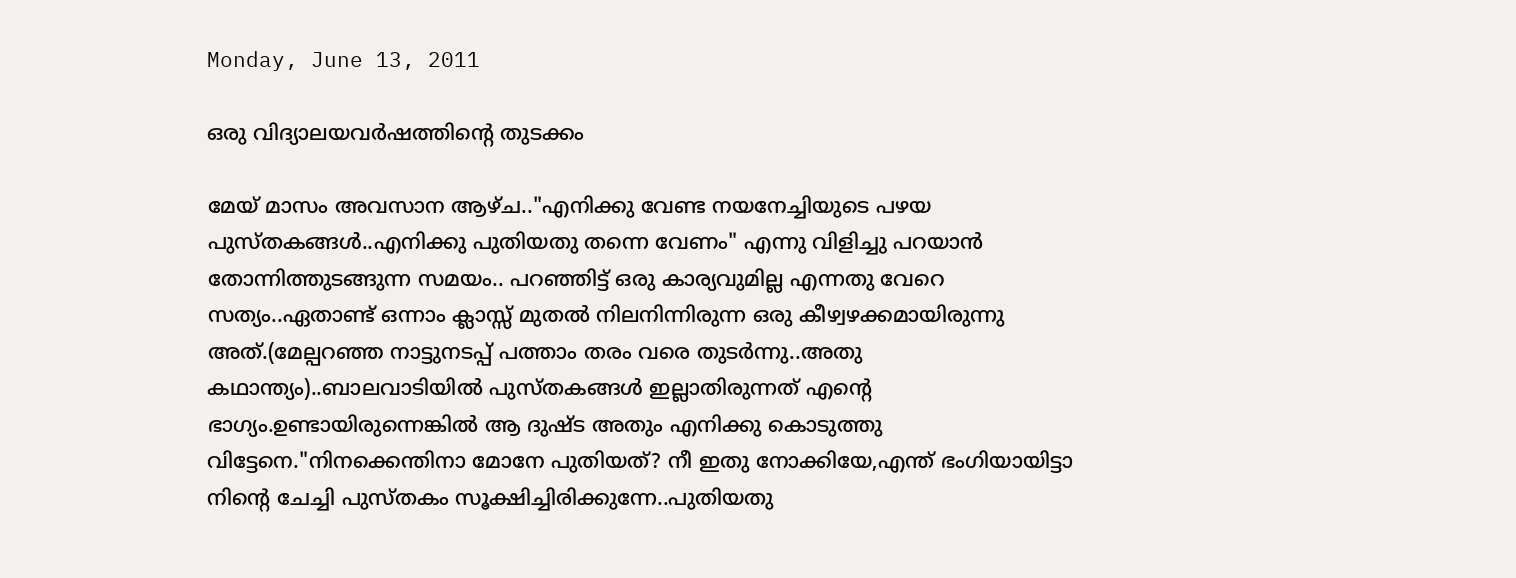Monday, June 13, 2011

ഒരു വിദ്യാലയവര്‍ഷത്തിന്റെ തുടക്കം

മേയ് മാസം അവസാന ആഴ്ച.."എനിക്കു വേണ്ട നയനേച്ചിയുടെ പഴയ പുസ്തകങ്ങള്‍..എനിക്കു പുതിയതു തന്നെ വേണം" എന്നു വിളിച്ചു പറയാന്‍ തോന്നിത്തുടങ്ങുന്ന സമയം.. പറഞ്ഞിട്ട് ഒരു കാര്യവുമില്ല എന്നതു വേറെ സത്യം..ഏതാണ്ട് ഒന്നാം ക്ലാസ്സ്‌ മുതല്‍ നിലനിന്നിരുന്ന ഒരു കീഴ്വഴക്കമായിരുന്നു അത്.(മേല്പറഞ്ഞ നാട്ടുനടപ്പ് പത്താം തരം വരെ തുടര്‍ന്നു..അതു കഥാന്ത്യം)..ബാലവാടിയില്‍ പുസ്തകങ്ങള്‍ ഇല്ലാതിരുന്നത് എന്റെ ഭാഗ്യം.ഉണ്ടായിരുന്നെങ്കില്‍ ആ ദുഷ്ട അതും എനിക്കു കൊടുത്തു വിട്ടേനെ."നിനക്കെന്തിനാ മോനേ പുതിയത്? നീ ഇതു നോക്കിയേ,എന്ത് ഭംഗിയായിട്ടാ നിന്റെ ചേച്ചി പുസ്തകം സൂക്ഷിച്ചിരിക്കുന്നേ..പുതിയതു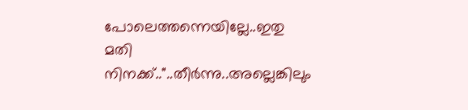പോലെത്തന്നെയില്ലേ..ഇതു മതി നിനക്ക്.."..തീര്‍ന്നു..അല്ലെങ്കിലും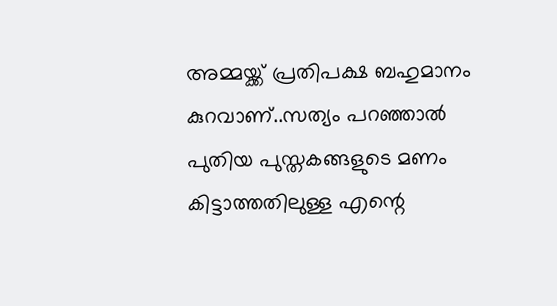അമ്മയ്ക്ക് പ്രതിപക്ഷ ബഹുമാനം കുറവാണ്..സത്യം പറഞ്ഞാല്‍ പുതിയ പുസ്തകങ്ങളുടെ മണം കിട്ടാത്തതിലുള്ള എന്റെ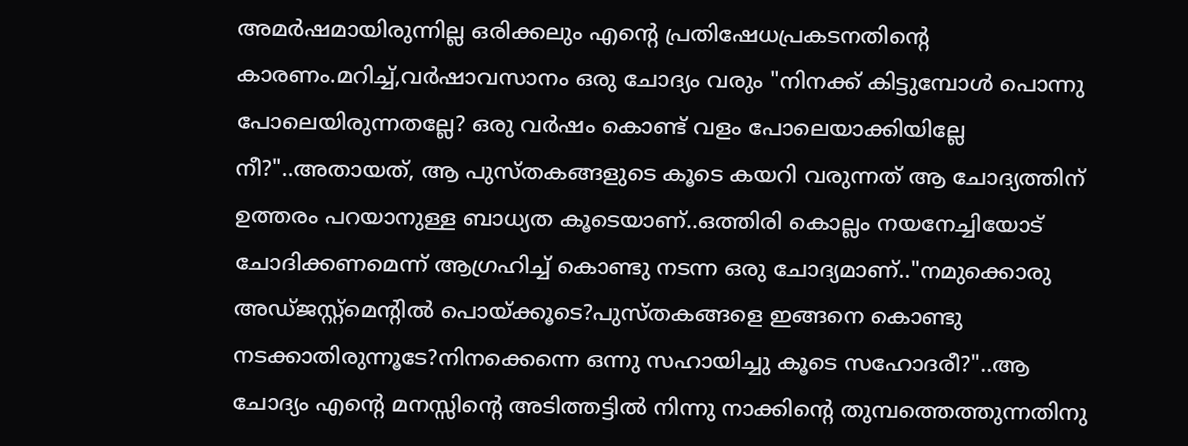അമര്‍ഷമായിരുന്നില്ല ഒരിക്കലും എന്റെ പ്രതിഷേധപ്രകടനതിന്റെ കാരണം.മറിച്ച്,വര്‍ഷാവസാനം ഒരു ചോദ്യം വരും "നിനക്ക് കിട്ടുമ്പോള്‍ പൊന്നു പോലെയിരുന്നതല്ലേ? ഒരു വര്‍ഷം കൊണ്ട് വളം പോലെയാക്കിയില്ലേ നീ?"..അതായത്, ആ പുസ്തകങ്ങളുടെ കൂടെ കയറി വരുന്നത് ആ ചോദ്യത്തിന് ഉത്തരം പറയാനുള്ള ബാധ്യത കൂടെയാണ്..ഒത്തിരി കൊല്ലം നയനേച്ചിയോട് ചോദിക്കണമെന്ന് ആഗ്രഹിച്ച് കൊണ്ടു നടന്ന ഒരു ചോദ്യമാണ്.."നമുക്കൊരു അഡ്ജസ്റ്റ്മെന്റില്‍ പൊയ്ക്കൂടെ?പുസ്തകങ്ങളെ ഇങ്ങനെ കൊണ്ടു നടക്കാതിരുന്നൂടേ?നിനക്കെന്നെ ഒന്നു സഹായിച്ചു കൂടെ സഹോദരീ?"..ആ ചോദ്യം എന്റെ മനസ്സിന്റെ അടിത്തട്ടില്‍ നിന്നു നാക്കിന്റെ തുമ്പത്തെത്തുന്നതിനു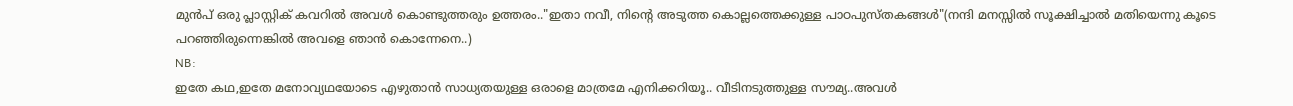മുന്‍പ് ഒരു പ്ലാസ്റ്റിക് കവറില്‍ അവള്‍ കൊണ്ടുത്തരും ഉത്തരം.."ഇതാ നവീ, നിന്റെ അടുത്ത കൊല്ലത്തെക്കുള്ള പാഠപുസ്തകങ്ങള്‍"(നന്ദി മനസ്സില്‍ സൂക്ഷിച്ചാല്‍ മതിയെന്നു കൂടെ പറഞ്ഞിരുന്നെങ്കില്‍ അവളെ ഞാന്‍ കൊന്നേനെ..)
NB:
ഇതേ കഥ,ഇതേ മനോവ്യഥയോടെ എഴുതാന്‍ സാധ്യതയുള്ള ഒരാളെ മാത്രമേ എനിക്കറിയൂ.. വീടിനടുത്തുള്ള സൗമ്യ..അവള്‍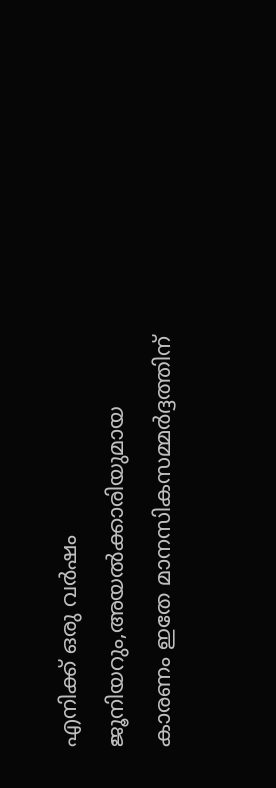എനിക്ക് ഒരു വര്‍ഷം ജൂനിയറും,അയല്‍ക്കാരിയുമായ കാരണം ഇതേ മാനസികസമ്മര്‍ദ്ദത്തിന്‌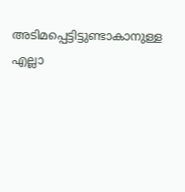അടിമപ്പെട്ടിട്ടുണ്ടാകാനുള്ള എല്ലാ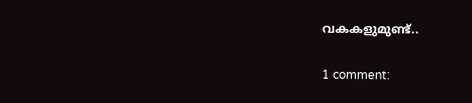വകകളുമുണ്ട്..

1 comment: